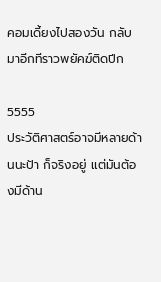คอมเดี้ยงไปสองวัน กลับมาอีกทีราวพยัคฆ์ติดปีก

5555
ประวัติศาสตร์อาจมีหลายด้านนะป้า ก็จริงอยู่ แต่มันต้องมีด้าน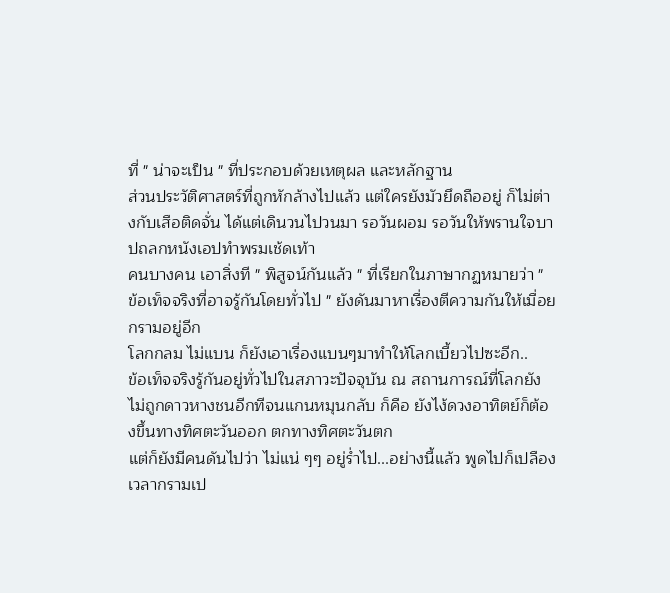ที่ " น่าจะเป็น " ที่ประกอบด้วยเหตุผล และหลักฐาน
ส่วนประวัติศาสตร์ที่ถูกหักล้างไปแล้ว แต่ใครยังมัวยึดถืออยู่ ก็ไม่ต่างกับเสือติดจั่น ได้แต่เดินวนไปวนมา รอวันผอม รอวันให้พรานใจบาปถลกหนังเอปทำพรมเช้ดเท้า
คนบางคน เอาสิ่งที " พิสูจน์กันแล้ว " ที่เรียกในภาษากฏหมายว่า " ข้อเท็จจริงที่อาจรู้กันโดยทั่วไป " ยังดันมาหาเรื่องตีความกันให้เมื่อยกรามอยู่อีก
โลกกลม ไม่แบน ก็ยังเอาเรื่องแบนๆมาทำให้โลกเบี้ยวไปซะอีก..
ข้อเท็จจริงรู้กันอยู่ทั่วไปในสภาวะปัจจุบัน ณ สถานการณ์ที่โลกยังไม่ถูกดาวหางชนอีกทีจนแกนหมุนกลับ ก็คือ ยังไง้ดวงอาทิตย์ก็ต้องขึ้นทางทิศตะวันออก ตกทางทิศตะวันตก
แต่ก็ยังมีคนดันไปว่า ไม่แน่ ๆๆ อยู่ร่ำไป...อย่างนี้แล้ว พูดไปก็เปลืองเวลากรามเป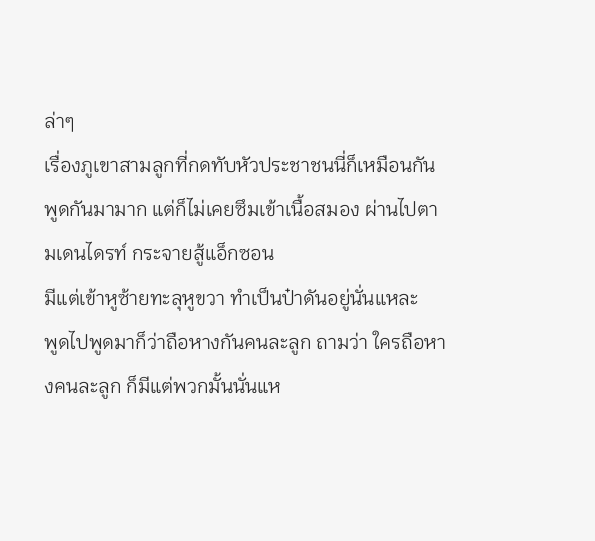ล่าๆ
เรื่องภูเขาสามลูกที่กดทับหัวประชาชนนี่ก็เหมือนกัน พูดกันมามาก แต่ก็ไม่เคยซึมเข้าเนื้อสมอง ผ่านไปตามเดนไดรท์ กระจายสู้แอ็กซอน
มีแต่เข้าหูซ้ายทะลุหูขวา ทำเป็นป๋าดันอยู่นั่นแหละ
พูดไปพูดมาก็ว่าถือหางกันคนละลูก ถามว่า ใครถือหางคนละลูก ก็มีแต่พวกมั้นนั่นแห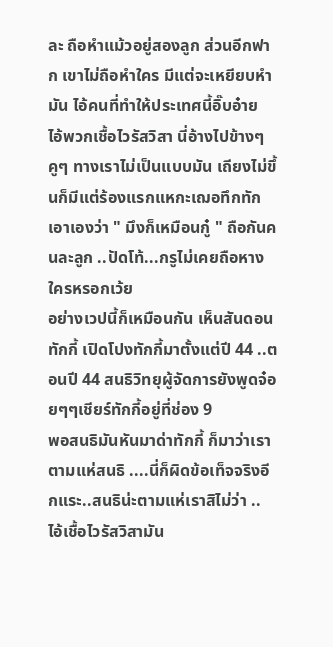ละ ถือหำแม้วอยู่สองลูก ส่วนอีกฟาก เขาไม่ถือหำใคร มีแต่จะเหยียบหำมัน ไอ้คนที่ทำให้ประเทศนี้อิ๊บอ๋าย
ไอ้พวกเชื้อไวรัสวิสา นี่อ้างไปข้างๆคูๆ ทางเราไม่เป็นแบบมัน เถียงไม่ขึ้นก็มีแต่ร้องแรกแหกะเฌอทึกทักเอาเองว่า " มึงก็เหมือนกู๋ " ถือกันคนละลูก ..ปัดโท้...กรูไม่เคยถือหางใครหรอกเว้ย
อย่างเวปนี้ก็เหมือนกัน เห็นสันดอนทักกี้ เปิดโปงทักกี้มาตั้งแต่ปี 44 ..ตอนปี 44 สนธิวิทยุผู้จัดการยังพูดจ๋อยๆๆเชียร์ทักกี้อยู่ที่ช่อง 9
พอสนธิมันหันมาด่าทักกี้ ก็มาว่าเราตามแห่สนธิ ....นี่ก็ผิดข้อเท็จจริงอีกแระ..สนธิน่ะตามแห่เราสิไม่ว่า ..
ไอ้เชื้อไวรัสวิสามัน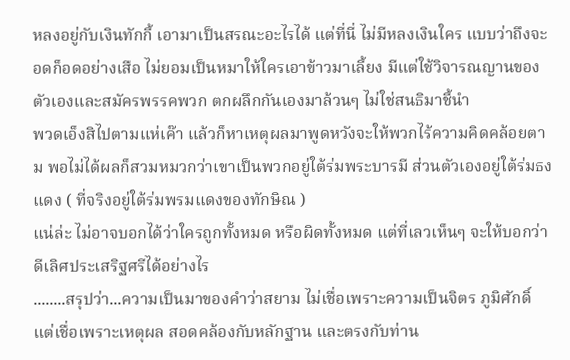หลงอยู่กับเงินทักกี้ เอามาเป็นสรณะอะไรได้ แต่ที่นี่ ไม่มีหลงเงินใคร แบบว่าถึงจะอดก็อดอย่างเสือ ไม่ยอมเป็นหมาให้ใครเอาข้าวมาเลี้ยง มีแต่ใช้วิจารณญานของตัวเองและสมัครพรรคพวก ตกผลึกกันเองมาล้วนๆ ไม่ใช่สนธิมาชี้นำ
พวดเอ็งสิไปตามแห่เค๊า แล้วก็หาเหตุผลมาพูดหวังจะให้พวกไร้ความคิดคล้อยตาม พอไม่ได้ผลก็สวมหมวกว่าเขาเป็นพวกอยู่ใต้ร่มพระบารมี ส่วนตัวเองอยู่ใต้ร่มธงแดง ( ที่จริงอยู่ใต้ร่มพรมแดงของทักษิณ )
แน่ล่ะ ไม่อาจบอกได้ว่าใครถูกทั้งหมด หรือผิดทั้งหมด แต่ที่เลวเห็นๆ จะให้บอกว่าดีเลิศประเสริฐศรีได้อย่างไร
........สรุปว่า...ความเป็นมาของคำว่าสยาม ไม่เชื่อเพราะความเป็นจิตร ภูมิศักดิ์ แต่เชื่อเพราะเหตุผล สอดคล้องกับหลักฐาน และตรงกับท่าน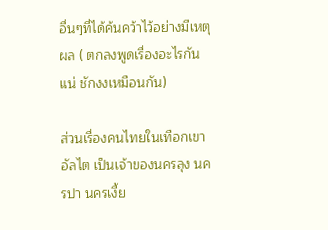อื่นๆที่ได้ค้นคว้าไว้อย่างมีเหตุผล ( ตกลงพูดเรื่องอะไรกันแน่ ชักงงเหมือนกัน)

ส่วนเรื่องคนไทยในเทือกเขาอัลไต เป็นเจ้าของนครลุง นครปา นครเงี้ย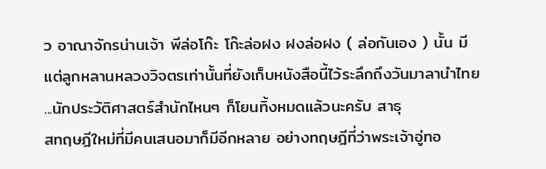ว อาณาจักรน่านเจ้า พีล่อโก๊ะ โก๊ะล่อฝง ฝงล่อฝง ( ล่อกันเอง ) นั้น มีแต่ลูกหลานหลวงวิจตรเท่านั้นที่ยังเก็บหนังสือนี้ไว้ระลึกถึงวันมาลานำไทย ...นักประวัติศาสตร์สำนักไหนๆ ก็โยนทิ้งหมดแล้วนะครับ สาธุ
สทฤษฎีใหม่ที่มีคนเสนอมาก็มีอีกหลาย อย่างทฤษฎีที่ว่าพระเจ้าอู่ทอ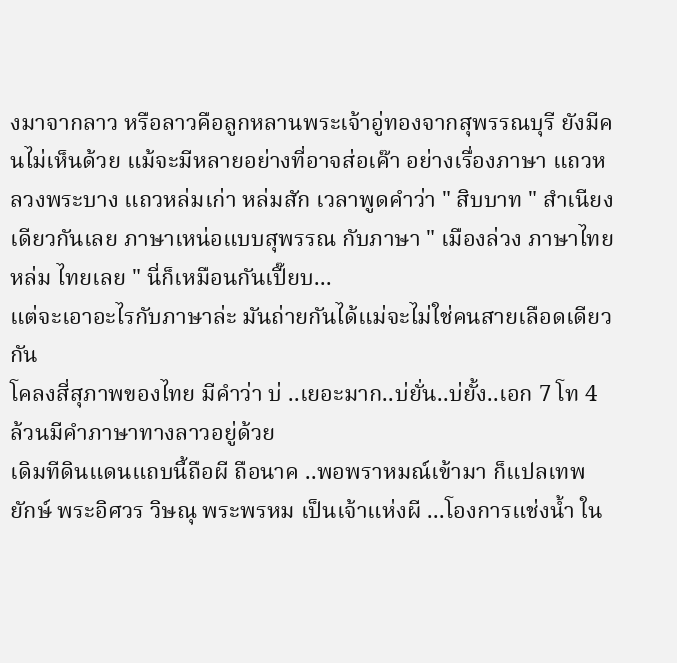งมาจากลาว หรือลาวคือลูกหลานพระเจ้าอู่ทองจากสุพรรณบุรี ยังมีคนไม่เห็นด้วย แม้จะมีหลายอย่างที่อาจส่อเค๊า อย่างเรื่องภาษา แถวหลวงพระบาง แถวหล่มเก่า หล่มสัก เวลาพูดคำว่า " สิบบาท " สำเนียงเดียวกันเลย ภาษาเหน่อแบบสุพรรณ กับภาษา " เมืองล่วง ภาษาไทยหล่ม ไทยเลย " นี่ก็เหมือนกันเปี๊ยบ...
แต่จะเอาอะไรกับภาษาล่ะ มันถ่ายกันได้แม่จะไม่ใช่คนสายเลือดเดียวกัน
โคลงสี่สุภาพของไทย มีคำว่า บ่ ..เยอะมาก..บ่ยั่น..บ่ยั้ง..เอก 7 โท 4 ล้วนมีคำภาษาทางลาวอยู่ด้วย
เดิมทีดินแดนแถบนี้ถือผี ถือนาค ..พอพราหมณ์เข้ามา ก็แปลเทพ ยักษ์ พระอิศวร วิษณุ พระพรหม เป็นเจ้าแห่งผี ...โองการแช่งน้ำ ใน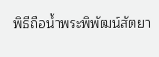พิธีถือน้ำพระพิพัฒน์สัตยา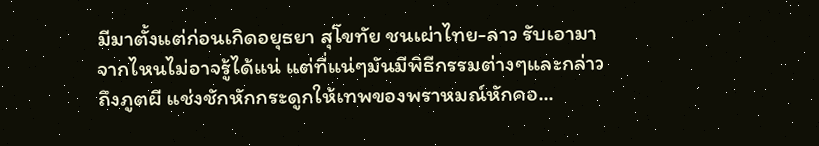มีมาตั้งแต่ก่อนเกิดอยุธยา สุโขทัย ชนเผ่าไทย-ลาว รับเอามาจากไหนไม่อาจรู้ได้แน่ แต่ที่แน่ๆมันมีพิธีกรรมต่างๆและกล่าวถึงภูตผี แช่งชักหักกระดูกให้เทพของพราหมณ์หักคอ...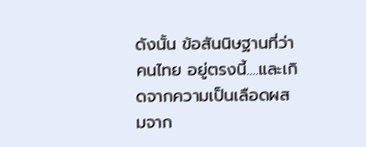ดังนั้น ข้อสันนิษฐานที่ว่า คนไทย อยู่ตรงนี้....และเกิดจากความเป็นเลือดผสมจาก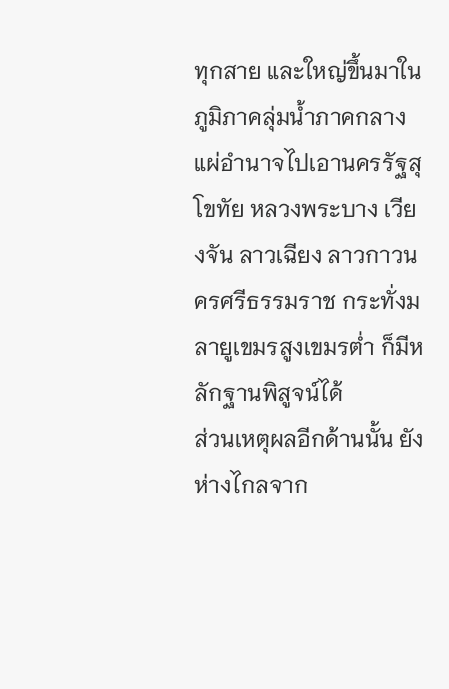ทุกสาย และใหญ่ขึ้นมาในภูมิภาคลุ่มน้ำภาคกลาง แผ่อำนาจไปเอานครรัฐสุโขทัย หลวงพระบาง เวียงจัน ลาวเฉียง ลาวกาวนครศรีธรรมราช กระทั่งมลายูเขมรสูงเขมรต่ำ ก็มีหลักฐานพิสูจน์ได้
ส่วนเหตุผลอีกด้านนั้น ยังห่างไกลจาก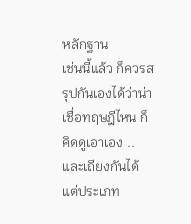หลักฐาน
เช่นนี้แล้ว ก็ควรสรุปกันเองได้ว่าน่าเชื่อทฤษฎีไหน ก็คิดดูเอาเอง ..และเถียงกันได้
แต่ประเภท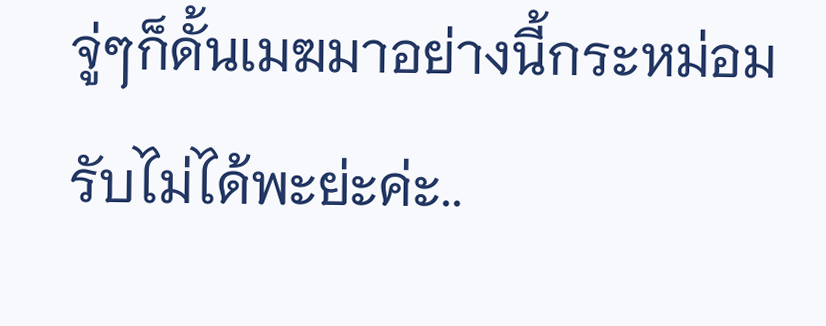จู่ๆก็ดั้นเมฆมาอย่างนี้กระหม่อมรับไม่ได้พะย่ะค่ะ..